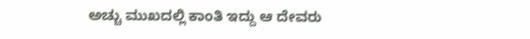ಅಚ್ಚು ಮುಖದಲ್ಲಿ ಕಾಂತಿ ಇದ್ದು ಆ ದೇವರು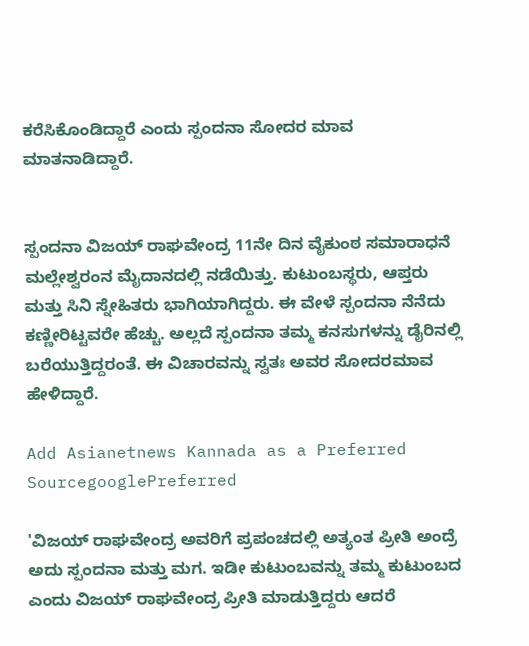ಕರೆಸಿಕೊಂಡಿದ್ದಾರೆ ಎಂದು ಸ್ಪಂದನಾ ಸೋದರ ಮಾವ ಮಾತನಾಡಿದ್ದಾರೆ.


ಸ್ಪಂದನಾ ವಿಜಯ್ ರಾಘವೇಂದ್ರ 11ನೇ ದಿನ ವೈಕುಂಠ ಸಮಾರಾಧನೆ ಮಲ್ಲೇಶ್ವರಂನ ಮೈದಾನದಲ್ಲಿ ನಡೆಯಿತ್ತು. ಕುಟುಂಬಸ್ಥರು, ಆಪ್ತರು ಮತ್ತು ಸಿನಿ ಸ್ನೇಹಿತರು ಭಾಗಿಯಾಗಿದ್ದರು. ಈ ವೇಳೆ ಸ್ಪಂದನಾ ನೆನೆದು ಕಣ್ಣೀರಿಟ್ಟವರೇ ಹೆಚ್ಚು. ಅಲ್ಲದೆ ಸ್ಪಂದನಾ ತಮ್ಮ ಕನಸುಗಳನ್ನು ಡೈರಿನಲ್ಲಿ ಬರೆಯುತ್ತಿದ್ದರಂತೆ. ಈ ವಿಚಾರವನ್ನು ಸ್ವತಃ ಅವರ ಸೋದರಮಾವ ಹೇಳಿದ್ದಾರೆ.

Add Asianetnews Kannada as a Preferred SourcegooglePreferred

'ವಿಜಯ್ ರಾಘವೇಂದ್ರ ಅವರಿಗೆ ಪ್ರಪಂಚದಲ್ಲಿ ಅತ್ಯಂತ ಪ್ರೀತಿ ಅಂದ್ರೆ ಅದು ಸ್ಪಂದನಾ ಮತ್ತು ಮಗ. ಇಡೀ ಕುಟುಂಬವನ್ನು ತಮ್ಮ ಕುಟುಂಬದ ಎಂದು ವಿಜಯ್ ರಾಘವೇಂದ್ರ ಪ್ರೀತಿ ಮಾಡುತ್ತಿದ್ದರು ಆದರೆ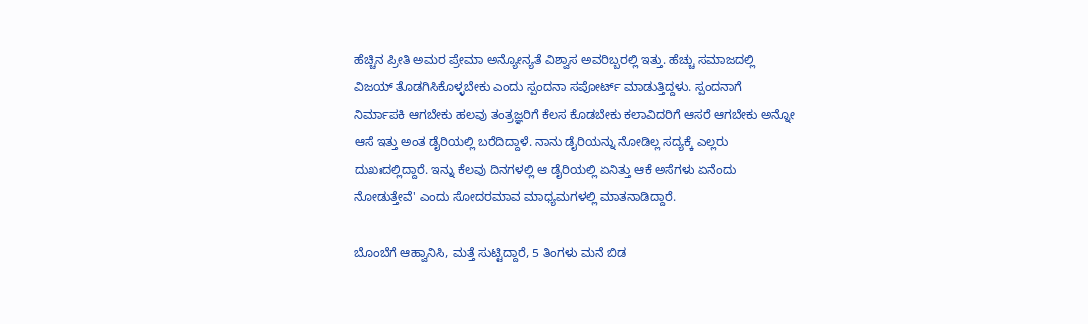ಹೆಚ್ಚಿನ ಪ್ರೀತಿ ಅಮರ ಪ್ರೇಮಾ ಅನ್ಯೋನ್ಯತೆ ವಿಶ್ವಾಸ ಅವರಿಬ್ಬರಲ್ಲಿ ಇತ್ತು. ಹೆಚ್ಚು ಸಮಾಜದಲ್ಲಿ ವಿಜಯ್ ತೊಡಗಿಸಿಕೊಳ್ಳಬೇಕು ಎಂದು ಸ್ಪಂದನಾ ಸಪೋರ್ಟ್ ಮಾಡುತ್ತಿದ್ದಳು. ಸ್ಪಂದನಾಗೆ ನಿರ್ಮಾಪಕಿ ಆಗಬೇಕು ಹಲವು ತಂತ್ರಜ್ಞರಿಗೆ ಕೆಲಸ ಕೊಡಬೇಕು ಕಲಾವಿದರಿಗೆ ಆಸರೆ ಆಗಬೇಕು ಅನ್ನೋ ಆಸೆ ಇತ್ತು ಅಂತ ಡೈರಿಯಲ್ಲಿ ಬರೆದಿದ್ದಾಳೆ. ನಾನು ಡೈರಿಯನ್ನು ನೋಡಿಲ್ಲ ಸದ್ಯಕ್ಕೆ ಎಲ್ಲರು ದುಖಃದಲ್ಲಿದ್ದಾರೆ. ಇನ್ನು ಕೆಲವು ದಿನಗಳಲ್ಲಿ ಆ ಡೈರಿಯಲ್ಲಿ ಏನಿತ್ತು ಆಕೆ ಅಸೆಗಳು ಏನೆಂದು ನೋಡುತ್ತೇವೆ' ಎಂದು ಸೋದರಮಾವ ಮಾಧ್ಯಮಗಳಲ್ಲಿ ಮಾತನಾಡಿದ್ದಾರೆ.

ಬೊಂಬೆಗೆ ಆಹ್ವಾನಿಸಿ, ಮತ್ತೆ ಸುಟ್ಟಿದ್ದಾರೆ, 5 ತಿಂಗಳು ಮನೆ ಬಿಡ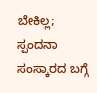ಬೇಕಿಲ್ಲ; ಸ್ಪಂದನಾ ಸಂಸ್ಕಾರದ ಬಗ್ಗೆ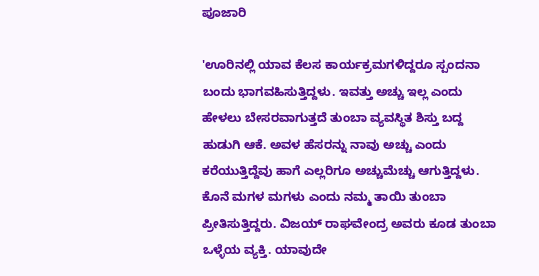ಪೂಜಾರಿ

'ಊರಿನಲ್ಲಿ ಯಾವ ಕೆಲಸ ಕಾರ್ಯಕ್ರಮಗಳಿದ್ದರೂ ಸ್ಪಂದನಾ ಬಂದು ಭಾಗವಹಿಸುತ್ತಿದ್ದಳು. ಇವತ್ತು ಅಚ್ಚು ಇಲ್ಲ ಎಂದು ಹೇಳಲು ಬೇಸರವಾಗುತ್ತದೆ ತುಂಬಾ ವ್ಯವಸ್ಥಿತ ಶಿಸ್ತು ಬದ್ದ ಹುಡುಗಿ ಆಕೆ. ಅವಳ ಹೆಸರನ್ನು ನಾವು ಅಚ್ಚು ಎಂದು ಕರೆಯುತ್ತಿದ್ದೆವು ಹಾಗೆ ಎಲ್ಲರಿಗೂ ಅಚ್ಚುಮೆಚ್ಚು ಆಗುತ್ತಿದ್ದಳು. ಕೊನೆ ಮಗಳ ಮಗಳು ಎಂದು ನಮ್ಮ ತಾಯಿ ತುಂಬಾ ಪ್ರೀತಿಸುತ್ತಿದ್ದರು. ವಿಜಯ್ ರಾಘವೇಂದ್ರ ಅವರು ಕೂಡ ತುಂಬಾ ಒಳ್ಳೆಯ ವ್ಯಕ್ತಿ. ಯಾವುದೇ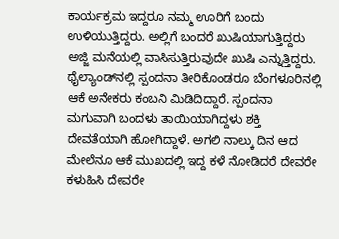ಕಾರ್ಯಕ್ರಮ ಇದ್ದರೂ ನಮ್ಮ ಊರಿಗೆ ಬಂದು ಉಳಿಯುತ್ತಿದ್ದರು. ಅಲ್ಲಿಗೆ ಬಂದರೆ ಖುಷಿಯಾಗುತ್ತಿದ್ದರು ಅಜ್ಜಿ ಮನೆಯಲ್ಲಿ ವಾಸಿಸುತ್ತಿರುವುದೇ ಖುಷಿ ಎನ್ನುತ್ತಿದ್ದರು. ಥೈಲ್ಯಾಂಡ್‌ನಲ್ಲಿ ಸ್ಪಂದನಾ ತೀರಿಕೊಂಡರೂ ಬೆಂಗಳೂರಿನಲ್ಲಿ ಆಕೆ ಅನೇಕರು ಕಂಬನಿ ಮಿಡಿದಿದ್ದಾರೆ. ಸ್ಪಂದನಾ ಮಗುವಾಗಿ ಬಂದಳು ತಾಯಿಯಾಗಿದ್ದಳು ಶಕ್ತಿ ದೇವತೆಯಾಗಿ ಹೋಗಿದ್ದಾಳೆ. ಅಗಲಿ ನಾಲ್ಕು ದಿನ ಆದ ಮೇಲೆನೂ ಆಕೆ ಮುಖದಲ್ಲಿ ಇದ್ದ ಕಳೆ ನೋಡಿದರೆ ದೇವರೇ ಕಳುಹಿಸಿ ದೇವರೇ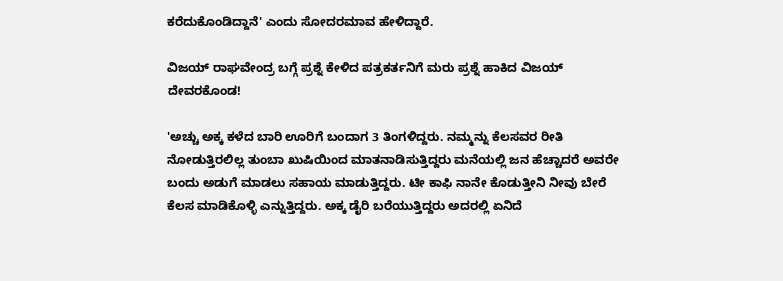ಕರೆದುಕೊಂಡಿದ್ದಾನೆ' ಎಂದು ಸೋದರಮಾವ ಹೇಳಿದ್ದಾರೆ.

ವಿಜಯ್ ರಾಘವೇಂದ್ರ ಬಗ್ಗೆ ಪ್ರಶ್ನೆ ಕೇಳಿದ ಪತ್ರಕರ್ತನಿಗೆ ಮರು ಪ್ರಶ್ನೆ ಹಾಕಿದ ವಿಜಯ್ ದೇವರಕೊಂಡ!

'ಅಚ್ಚು ಅಕ್ಕ ಕಳೆದ ಬಾರಿ ಊರಿಗೆ ಬಂದಾಗ 3 ತಿಂಗಳಿದ್ದರು. ನಮ್ಮನ್ನು ಕೆಲಸವರ ರೀತಿ ನೋಡುತ್ತಿರಲಿಲ್ಲ ತುಂಬಾ ಖುಷಿಯಿಂದ ಮಾತನಾಡಿಸುತ್ತಿದ್ದರು ಮನೆಯಲ್ಲಿ ಜನ ಹೆಚ್ಚಾದರೆ ಅವರೇ ಬಂದು ಅಡುಗೆ ಮಾಡಲು ಸಹಾಯ ಮಾಡುತ್ತಿದ್ದರು. ಟೀ ಕಾಫಿ ನಾನೇ ಕೊಡುತ್ತೀನಿ ನೀವು ಬೇರೆ ಕೆಲಸ ಮಾಡಿಕೊಳ್ಳಿ ಎನ್ನುತ್ತಿದ್ದರು. ಅಕ್ಕ ಡೈರಿ ಬರೆಯುತ್ತಿದ್ದರು ಅದರಲ್ಲಿ ಏನಿದೆ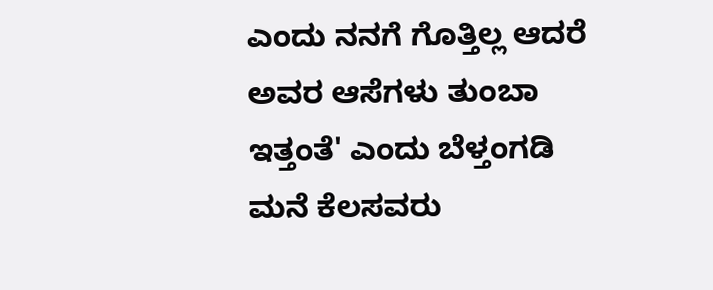ಎಂದು ನನಗೆ ಗೊತ್ತಿಲ್ಲ ಆದರೆ ಅವರ ಆಸೆಗಳು ತುಂಬಾ ಇತ್ತಂತೆ' ಎಂದು ಬೆಳ್ತಂಗಡಿ ಮನೆ ಕೆಲಸವರು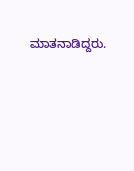ಮಾತನಾಡಿದ್ದರು.